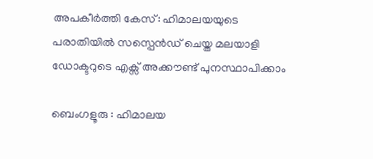അപകീര്‍ത്തി കേസ്: ഹിമാലയയുടെ പരാതിയിൽ സസ്പെൻഡ് ചെയ്ത മലയാളി ഡോക്ടറുടെ എക്സ് അക്കൗണ്ട് പുനസ്ഥാപിക്കാം

ബെംഗളൂരു : ഹിമാലയ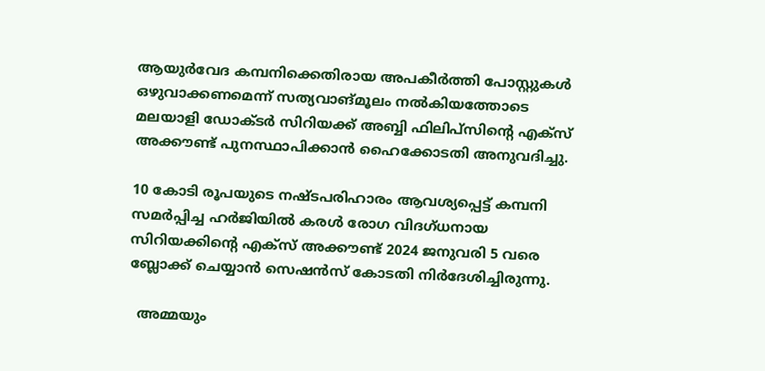ആയുർവേദ കമ്പനിക്കെതിരായ അപകീർത്തി പോസ്റ്റുകൾ ഒഴുവാക്കണമെന്ന് സത്യവാങ്മൂലം നൽകിയത്തോടെ മലയാളി ഡോക്ടർ സിറിയക്ക് അബ്ബി ഫിലിപ്സിന്റെ എക്സ് അക്കൗണ്ട് പുനസ്ഥാപിക്കാൻ ഹൈക്കോടതി അനുവദിച്ചു.

10 കോടി രൂപയുടെ നഷ്ടപരിഹാരം ആവശ്യപ്പെട്ട് കമ്പനി സമർപ്പിച്ച ഹർജിയിൽ കരൾ രോഗ വിദഗ്ധനായ സിറിയക്കിന്റെ എക്സ് അക്കൗണ്ട് 2024 ജനുവരി 5 വരെ ബ്ലോക്ക്‌ ചെയ്യാൻ സെ‌ഷൻസ് കോടതി നിർദേശിച്ചിരുന്നു.

  അമ്മയും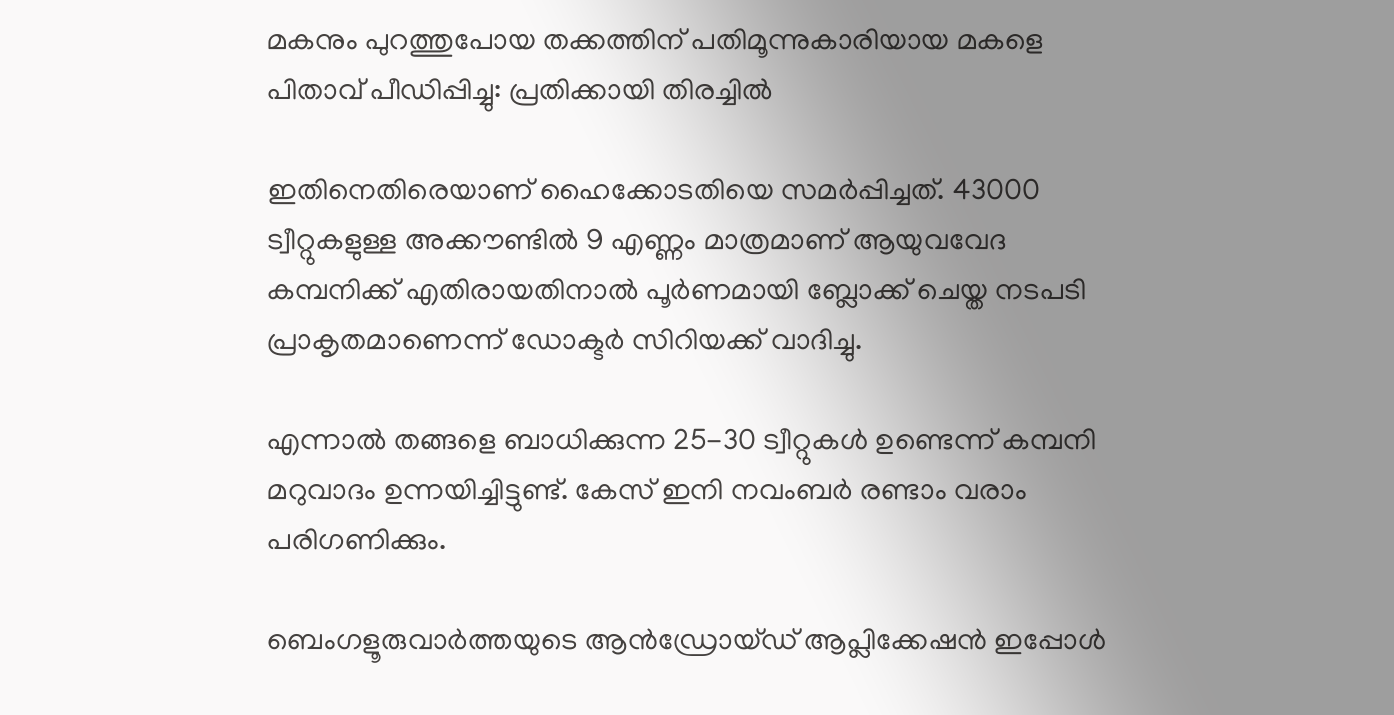മകനും പുറത്തുപോയ തക്കത്തിന് പതിമൂന്നുകാരിയായ മകളെ പിതാവ് പീഡിപ്പിച്ചു: പ്രതിക്കായി തിരച്ചിൽ

ഇതിനെതിരെയാണ് ഹൈക്കോടതിയെ സമർപ്പിച്ചത്. 43000 ട്വീറ്റുകളുള്ള അക്കൗണ്ടിൽ 9 എണ്ണം മാത്രമാണ് ആയുവവേദ കമ്പനിക്ക് എതിരായതിനാൽ പൂർണമായി ബ്ലോക്ക്‌ ചെയ്ത നടപടി പ്രാകൃതമാണെന്ന് ഡോക്ടർ സിറിയക്ക് വാദിച്ചു.

എന്നാൽ തങ്ങളെ ബാധിക്കുന്ന 25-30 ട്വീറ്റുകൾ ഉണ്ടെന്ന് കമ്പനി മറുവാദം ഉന്നയിച്ചിട്ടുണ്ട്. കേസ് ഇനി നവംബർ രണ്ടാം വരാം പരിഗണിക്കും.

ബെംഗളൂരുവാർത്തയുടെ ആൻഡ്രോയ്ഡ് ആപ്ലിക്കേഷൻ ഇപ്പോൾ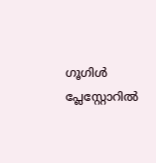ഗൂഗിൾ പ്ലേസ്റ്റോറിൽ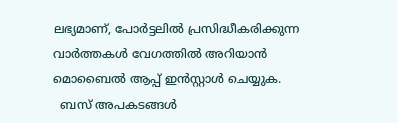ലഭ്യമാണ്, പോർട്ടലിൽ പ്രസിദ്ധീകരിക്കുന്ന വാർത്തകൾ വേഗത്തിൽ അറിയാൻ മൊബൈൽ ആപ്പ് ഇൻസ്റ്റാൾ ചെയ്യുക.
  ബസ് അപകടങ്ങൾ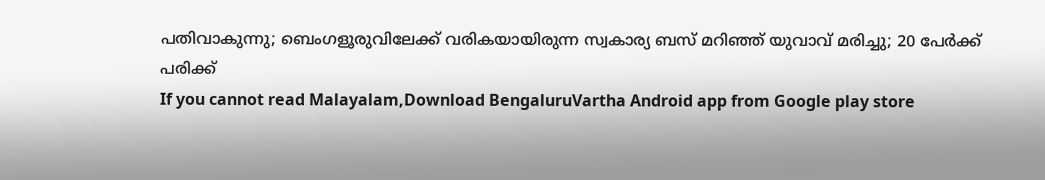പതിവാകുന്നു; ബെംഗളൂരുവിലേക്ക് വരികയായിരുന്ന സ്വകാര്യ ബസ് മറിഞ്ഞ് യുവാവ് മരിച്ചു; 20 പേർക്ക് പരിക്ക്
If you cannot read Malayalam,Download BengaluruVartha Android app from Google play store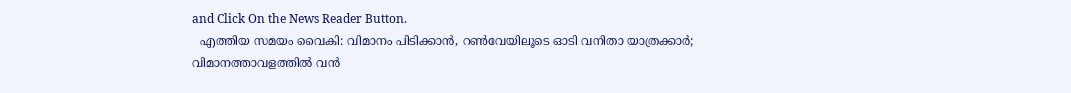and Click On the News Reader Button.
  എത്തിയ സമയം വൈകി: വിമാനം പിടിക്കാൻ, റൺവേയിലൂടെ ഓടി വനിതാ യാത്രക്കാർ; വിമാനത്താവളത്തിൽ വൻ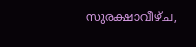സുരക്ഷാവീഴ്ച,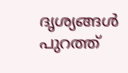ദൃശ്യങ്ങൾ പുറത്ത്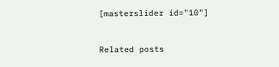[masterslider id="10"]

Related posts